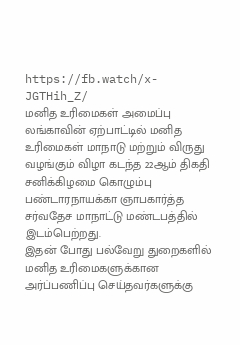https://fb.watch/x-JGTHih_Z/
மனித உரிமைகள் அமைப்பு லங்காவின் ஏற்பாட்டில் மனித உரிமைகள் மாநாடு மற்றும் விருது வழங்கும் விழா கடந்த 22ஆம் திகதி சனிக்கிழமை கொழும்பு பண்டாரநாயக்கா ஞாபகார்த்த சர்வதேச மாநாட்டு மண்டபத்தில் இடம்பெற்றது.
இதன் போது பல்வேறு துறைகளில் மனித உரிமைகளுக்கான அர்ப்பணிப்பு செய்தவர்களுக்கு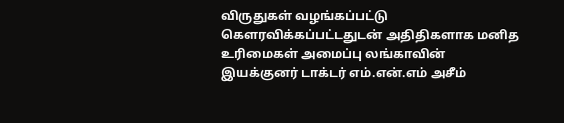விருதுகள் வழங்கப்பட்டு கௌரவிக்கப்பட்டதுடன் அதிதிகளாக மனித உரிமைகள் அமைப்பு லங்காவின் இயக்குனர் டாக்டர் எம்.என்.எம் அசீம்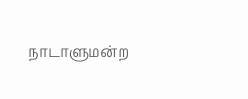நாடாளுமன்ற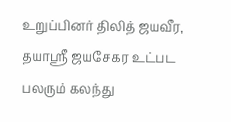உறுப்பினர் திலித் ஜயவீர, தயாஸ்ரீ ஜயசேகர உட்பட பலரும் கலந்து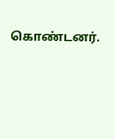கொண்டனர்.